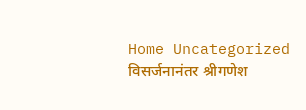Home Uncategorized विसर्जनानंतर श्रीगणेश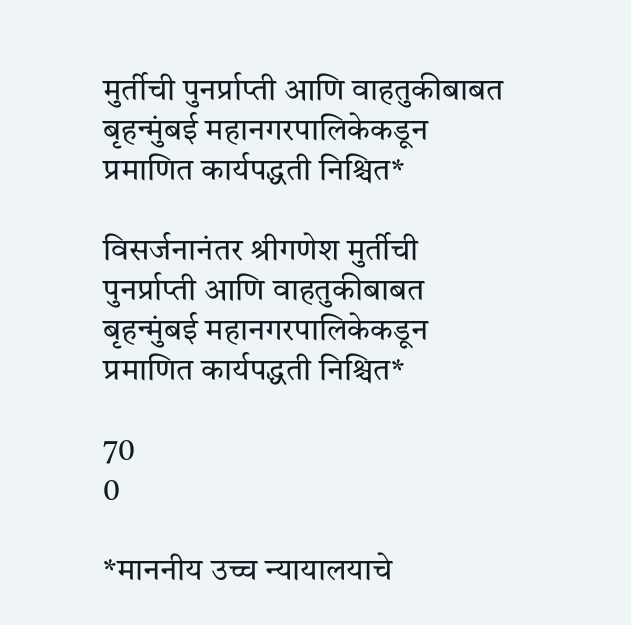मुर्तीची पुनर्प्राप्ती आणि वाहतुकीबाबत बृहन्मुंबई महानगरपालिकेकडून प्रमाणित कार्यपद्धती निश्चित*

विसर्जनानंतर श्रीगणेश मुर्तीची पुनर्प्राप्ती आणि वाहतुकीबाबत बृहन्मुंबई महानगरपालिकेकडून प्रमाणित कार्यपद्धती निश्चित*

70
0

*माननीय उच्च न्यायालयाचे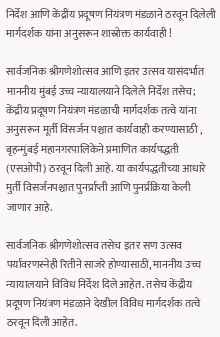निर्देश आणि केंद्रीय प्रदूषण नियंत्रण मंडळाने ठरवून दिलेली मार्गदर्शक यांना अनुसरून शास्रोक्त कार्यवाही !

सार्वजनिक श्रीगणेशोत्सव आणि इतर उत्सव यासंदर्भात माननीय मुंबई उच्च न्यायालयाने दिलेले निर्देश तसेच; केंद्रीय प्रदूषण नियंत्रण मंडळाची मार्गदर्शक तत्वे यांना अनुसरून मूर्ती विसर्जन पश्चात कार्यवाही करण्यासाठी , बृहन्मुंबई महानगरपालिकेने प्रमाणित कार्यपद्धती (एसओपी) ठरवून दिली आहे. या कार्यपद्धतीच्या आधारे मुर्ती विसर्जनपश्चात पुनर्प्राप्ती आणि पुनर्प्रक्रिया केली जाणार आहे.

सार्वजनिक श्रीगणेशोत्सव तसेच इतर सण उत्सव पर्यावरणस्नेही रितीने साजरे होण्यासाठी, माननीय उच्च न्यायालयाने विविध निर्देश दिले आहेत. तसेच केंद्रीय प्रदूषण नियंत्रण मंडळाने देखील विविध मार्गदर्शक तत्वे ठरवून दिली आहेत.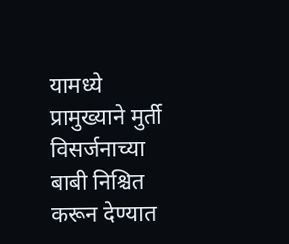यामध्ये प्रामुख्याने मुर्ती विसर्जनाच्या बाबी निश्चित करून देण्यात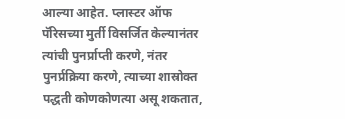आल्या आहेत. प्लास्टर ऑफ पॅरिसच्या मुर्ती विसर्जित केल्यानंतर त्यांची पुनर्प्राप्ती करणे, नंतर पुनर्प्रक्रिया करणे, त्याच्या शास्रोक्त पद्धती कोणकोणत्या असू शकतात,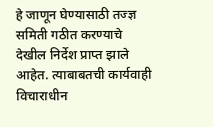हे जाणून घेण्यासाठी तज्ज्ञ समिती गठीत करण्याचे देखील निर्देश प्राप्त झाले आहेत. त्याबाबतची कार्यवाही विचाराधीन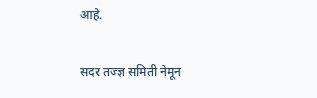आहे.

सदर तज्ज्ञ समिती नेमून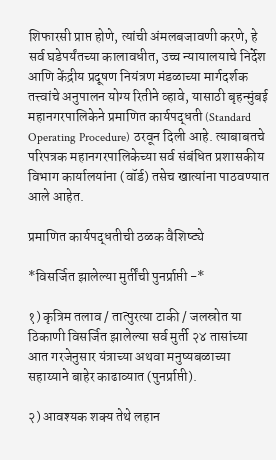शिफारसी प्राप्त होणे, त्यांची अंमलबजावणी करणे, हे सर्व घडेपर्यंतच्या कालावधीत, उच्च न्यायालयाचे निर्देश आणि केंद्रीय प्रदूषण नियंत्रण मंडळाच्या मार्गदर्शक तत्त्वांचे अनुपालन योग्य रितीने व्हावे, यासाठी बृहन्मुंबई महानगरपालिकेने प्रमाणित कार्यपद्धती (Standard Operating Procedure) ठरवून दिली आहे. त्याबाबतचे परिपत्रक महानगरपालिकेच्या सर्व संबंधित प्रशासकीय विभाग कार्यालयांना (वॉर्ड) तसेच खात्यांना पाठवण्यात आले आहेत.

प्रमाणित कार्यपद्धतीची ठळक वैशिष्ट्ये

*विसर्जित झालेल्या मुर्तींची पुनर्प्राप्ती -*

१) कृत्रिम तलाव / तात्पुरत्या टाकी / जलस्रोत या ठिकाणी विसर्जित झालेल्या सर्व मुर्ती २४ तासांच्या आत गरजेनुसार यंत्राच्या अथवा मनुष्यबळाच्या सहाय्याने बाहेर काढाव्यात (पुनर्प्राप्ती).

२) आवश्यक शक्य तेथे लहान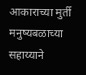आकाराच्या मुर्ती मनुष्यबळाच्या सहाय्याने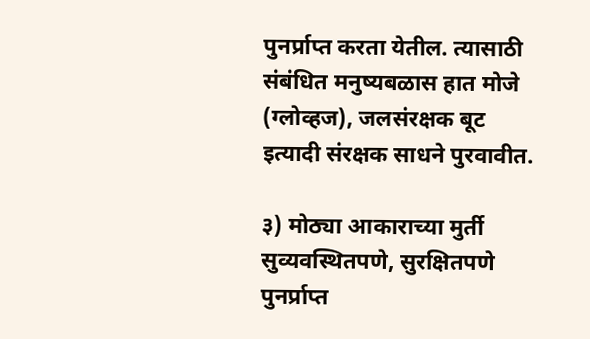पुनर्प्राप्त करता येतील. त्यासाठी संबंधित मनुष्यबळास हात मोजे (ग्लोव्हज), जलसंरक्षक बूट इत्यादी संरक्षक साधने पुरवावीत.

३) मोठ्या आकाराच्या मुर्ती सुव्यवस्थितपणे, सुरक्षितपणे पुनर्प्राप्त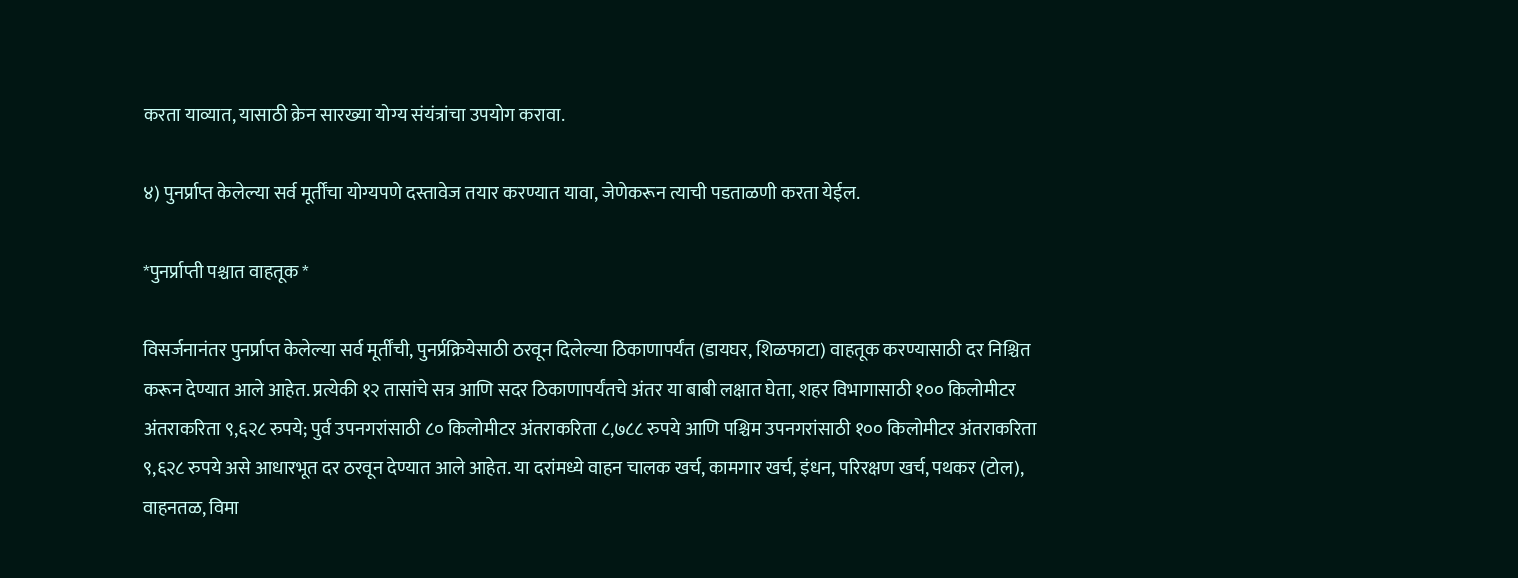करता याव्यात, यासाठी क्रेन सारख्या योग्य संयंत्रांचा उपयोग करावा.

४) पुनर्प्राप्त केलेल्या सर्व मूर्तींचा योग्यपणे दस्तावेज तयार करण्यात यावा, जेणेकरून त्याची पडताळणी करता येईल.

*पुनर्प्राप्ती पश्चात वाहतूक *

विसर्जनानंतर पुनर्प्राप्त केलेल्या सर्व मूर्तींची, पुनर्प्रक्रियेसाठी ठरवून दिलेल्या ठिकाणापर्यंत (डायघर, शिळफाटा) वाहतूक करण्यासाठी दर निश्चित करून देण्यात आले आहेत. प्रत्येकी १२ तासांचे सत्र आणि सदर ठिकाणापर्यंतचे अंतर या बाबी लक्षात घेता, शहर विभागासाठी १०० किलोमीटर अंतराकरिता ९,६२८ रुपये; पुर्व उपनगरांसाठी ८० किलोमीटर अंतराकरिता ८,७८८ रुपये आणि पश्चिम उपनगरांसाठी १०० किलोमीटर अंतराकरिता ९,६२८ रुपये असे आधारभूत दर ठरवून देण्यात आले आहेत. या दरांमध्ये वाहन चालक खर्च, कामगार खर्च, इंधन, परिरक्षण खर्च, पथकर (टोल), वाहनतळ, विमा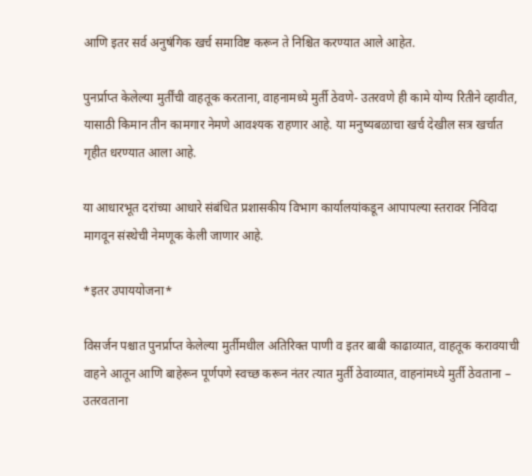आणि इतर सर्व अनुषंगिक खर्च समाविष्ट करून ते निश्चित करण्यात आले आहेत.

पुनर्प्राप्त केलेल्या मुर्तींची वाहतूक करताना, वाहनामध्ये मुर्ती ठेवणे- उतरवणे ही कामे योग्य रितीने व्हावीत, यासाठी किमान तीन कामगार नेमणे आवश्यक राहणार आहे. या मनुष्यबळाचा खर्च देखील सत्र खर्चात गृहीत धरण्यात आला आहे.

या आधारभूत दरांच्या आधारे संबंधित प्रशासकीय विभाग कार्यालयांकडून आपापल्या स्तरावर निविदा मागवून संस्थेची नेमणूक केली जाणार आहे.

*इतर उपाययोजना*

विसर्जन पश्चात पुनर्प्राप्त केलेल्या मुर्तीमधील अतिरिक्त पाणी व इतर बाबी काढाव्यात, वाहतूक करावयाची वाहने आतून आणि बाहेरून पूर्णपणे स्वच्छ करून नंतर त्यात मुर्ती ठेवाव्यात, वाहनांमध्ये मुर्ती ठेवताना – उतरवताना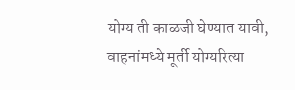योग्य ती काळजी घेण्यात यावी, वाहनांमध्ये मूर्ती योग्यरित्या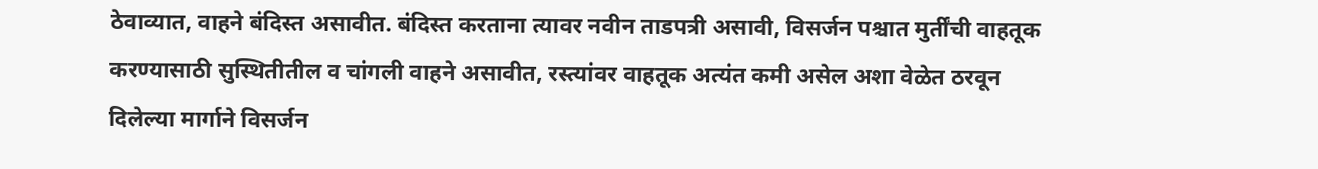ठेवाव्यात, वाहने बंदिस्त असावीत. बंदिस्त करताना त्यावर नवीन ताडपत्री असावी, विसर्जन पश्चात मुर्तींची वाहतूक करण्यासाठी सुस्थितीतील व चांगली वाहने असावीत, रस्त्यांवर वाहतूक अत्यंत कमी असेल अशा वेळेत ठरवून दिलेल्या मार्गाने विसर्जन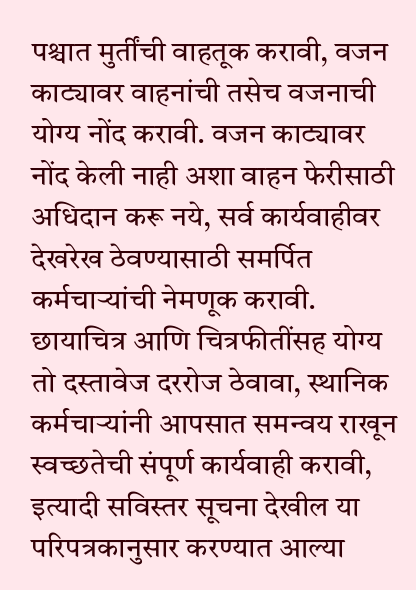पश्चात मुर्तींची वाहतूक करावी, वजन काट्यावर वाहनांची तसेच वजनाची योग्य नोंद करावी. वजन काट्यावर नोंद केली नाही अशा वाहन फेरीसाठी अधिदान करू नये, सर्व कार्यवाहीवर देखरेख ठेवण्यासाठी समर्पित कर्मचाऱ्यांची नेमणूक करावी. छायाचित्र आणि चित्रफीतींसह योग्य तो दस्तावेज दररोज ठेवावा, स्थानिक कर्मचाऱ्यांनी आपसात समन्वय राखून स्वच्छतेची संपूर्ण कार्यवाही करावी, इत्यादी सविस्तर सूचना देखील या परिपत्रकानुसार करण्यात आल्या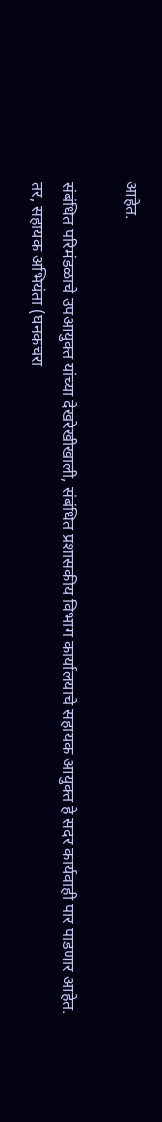आहेत.

संबंधित परिमंडळाचे उपआयुक्त यांच्या देखरेखीखाली, संबंधित प्रशासकीय विभाग कार्यालयाचे सहायक आयुक्त हे सदर कार्यवाही पार पाडणार आहेत. तर, सहायक अभियंता (घनकचरा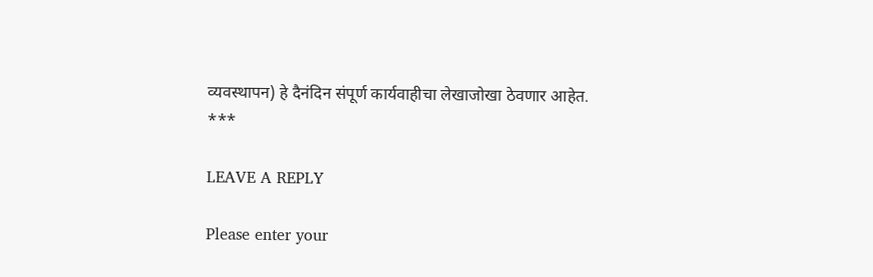व्यवस्थापन) हे दैनंदिन संपूर्ण कार्यवाहीचा लेखाजोखा ठेवणार आहेत.
***

LEAVE A REPLY

Please enter your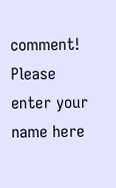comment!
Please enter your name here